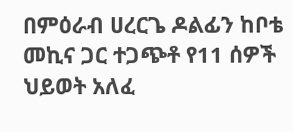በምዕራብ ሀረርጌ ዶልፊን ከቦቴ መኪና ጋር ተጋጭቶ የ11 ሰዎች ህይወት አለፈ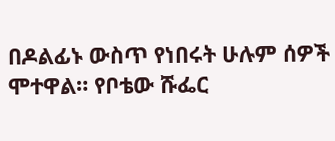በዶልፊኑ ውስጥ የነበሩት ሁሉም ሰዎች ሞተዋል። የቦቴው ሹፌር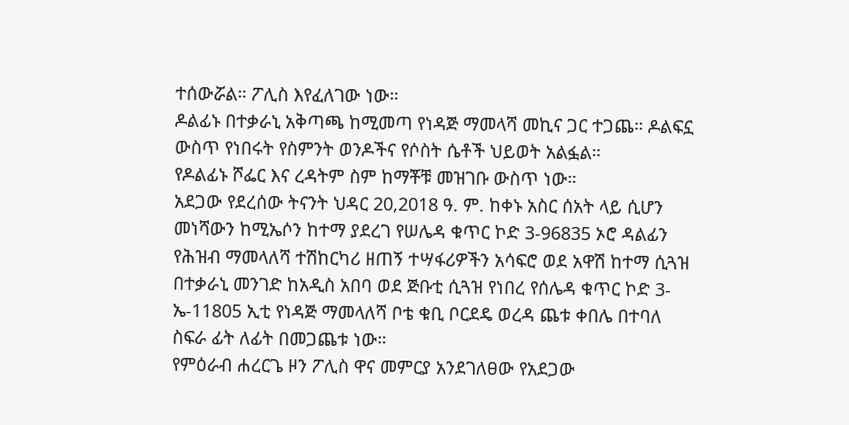ተሰውሯል። ፖሊስ እየፈለገው ነው።
ዶልፊኑ በተቃራኒ አቅጣጫ ከሚመጣ የነዳጅ ማመላሻ መኪና ጋር ተጋጨ። ዶልፍኗ ውስጥ የነበሩት የስምንት ወንዶችና የሶስት ሴቶች ህይወት አልፏል።
የዶልፊኑ ሾፌር እና ረዳትም ስም ከማቾቹ መዝገቡ ውስጥ ነው።
አደጋው የደረሰው ትናንት ህዳር 20,2018 ዓ. ም. ከቀኑ አስር ሰአት ላይ ሲሆን መነሻውን ከሚኤሶን ከተማ ያደረገ የሠሌዳ ቁጥር ኮድ 3-96835 ኦሮ ዳልፊን የሕዝብ ማመላለሻ ተሽከርካሪ ዘጠኝ ተሣፋሪዎችን አሳፍሮ ወደ አዋሽ ከተማ ሲጓዝ በተቃራኒ መንገድ ከአዲስ አበባ ወደ ጅቡቲ ሲጓዝ የነበረ የሰሌዳ ቁጥር ኮድ 3-ኤ-11805 ኢቲ የነዳጅ ማመላለሻ ቦቴ ቁቢ ቦርደዴ ወረዳ ጨቱ ቀበሌ በተባለ ስፍራ ፊት ለፊት በመጋጨቱ ነው።
የምዕራብ ሐረርጌ ዞን ፖሊስ ዋና መምርያ አንደገለፀው የአደጋው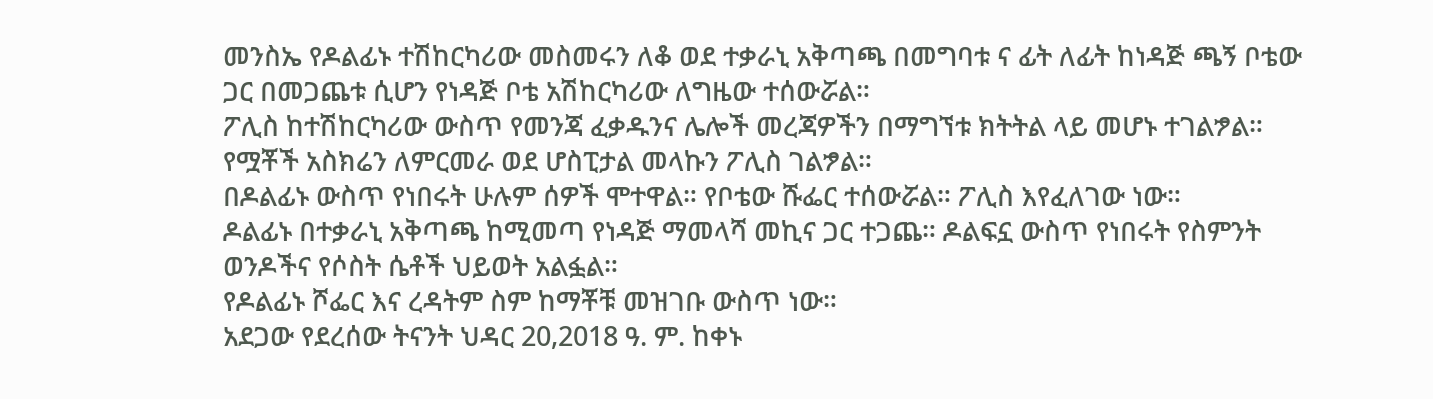መንስኤ የዶልፊኑ ተሽከርካሪው መስመሩን ለቆ ወደ ተቃራኒ አቅጣጫ በመግባቱ ና ፊት ለፊት ከነዳጅ ጫኝ ቦቴው ጋር በመጋጨቱ ሲሆን የነዳጅ ቦቴ አሽከርካሪው ለግዜው ተሰውሯል።
ፖሊስ ከተሽከርካሪው ውስጥ የመንጃ ፈቃዱንና ሌሎች መረጃዎችን በማግኘቱ ክትትል ላይ መሆኑ ተገልፇል።
የሟቾች አስክሬን ለምርመራ ወደ ሆስፒታል መላኩን ፖሊስ ገልፇል።
በዶልፊኑ ውስጥ የነበሩት ሁሉም ሰዎች ሞተዋል። የቦቴው ሹፌር ተሰውሯል። ፖሊስ እየፈለገው ነው።
ዶልፊኑ በተቃራኒ አቅጣጫ ከሚመጣ የነዳጅ ማመላሻ መኪና ጋር ተጋጨ። ዶልፍኗ ውስጥ የነበሩት የስምንት ወንዶችና የሶስት ሴቶች ህይወት አልፏል።
የዶልፊኑ ሾፌር እና ረዳትም ስም ከማቾቹ መዝገቡ ውስጥ ነው።
አደጋው የደረሰው ትናንት ህዳር 20,2018 ዓ. ም. ከቀኑ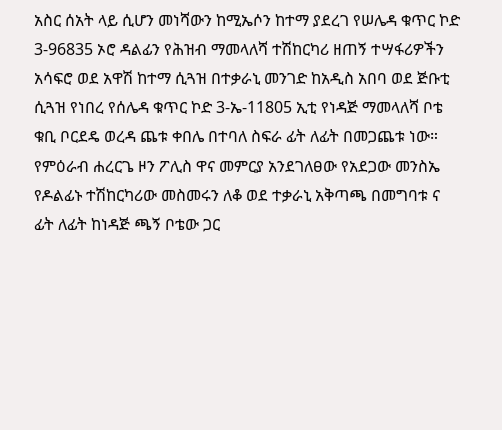አስር ሰአት ላይ ሲሆን መነሻውን ከሚኤሶን ከተማ ያደረገ የሠሌዳ ቁጥር ኮድ 3-96835 ኦሮ ዳልፊን የሕዝብ ማመላለሻ ተሽከርካሪ ዘጠኝ ተሣፋሪዎችን አሳፍሮ ወደ አዋሽ ከተማ ሲጓዝ በተቃራኒ መንገድ ከአዲስ አበባ ወደ ጅቡቲ ሲጓዝ የነበረ የሰሌዳ ቁጥር ኮድ 3-ኤ-11805 ኢቲ የነዳጅ ማመላለሻ ቦቴ ቁቢ ቦርደዴ ወረዳ ጨቱ ቀበሌ በተባለ ስፍራ ፊት ለፊት በመጋጨቱ ነው።
የምዕራብ ሐረርጌ ዞን ፖሊስ ዋና መምርያ አንደገለፀው የአደጋው መንስኤ የዶልፊኑ ተሽከርካሪው መስመሩን ለቆ ወደ ተቃራኒ አቅጣጫ በመግባቱ ና ፊት ለፊት ከነዳጅ ጫኝ ቦቴው ጋር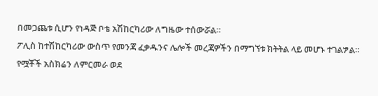በመጋጨቱ ሲሆን የነዳጅ ቦቴ አሽከርካሪው ለግዜው ተሰውሯል።
ፖሊስ ከተሽከርካሪው ውስጥ የመንጃ ፈቃዱንና ሌሎች መረጃዎችን በማግኘቱ ክትትል ላይ መሆኑ ተገልፇል።
የሟቾች አስክሬን ለምርመራ ወደ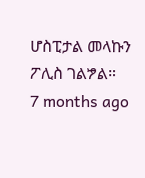ሆስፒታል መላኩን ፖሊስ ገልፇል።
7 months ago